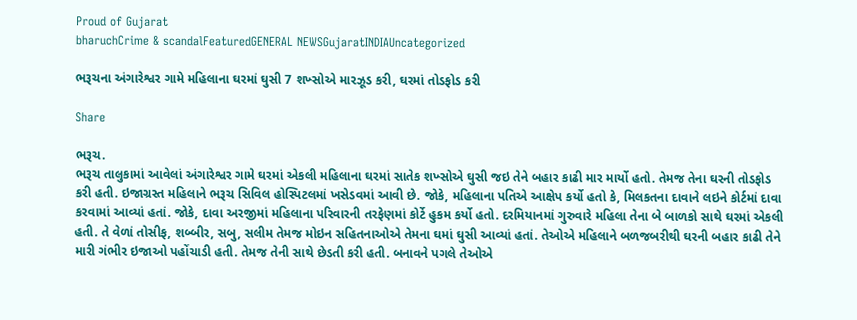Proud of Gujarat
bharuchCrime & scandalFeaturedGENERAL NEWSGujaratINDIAUncategorized

ભરૂચના અંગારેશ્વર ગામે મહિલાના ઘરમાં ઘુસી 7 શખ્સોએ મારઝૂડ કરી, ઘરમાં તોડફોડ કરી

Share

ભરૂચ.
ભરૂચ તાલુકામાં આવેલાં અંગારેશ્વર ગામે ઘરમાં એકલી મહિલાના ઘરમાં સાતેક શખ્સોએ ઘુસી જઇ તેને બહાર કાઢી માર માર્યો હતો. તેમજ તેના ઘરની તોડફોડ કરી હતી. ઇજાગ્રસ્ત મહિલાને ભરૂચ સિવિલ હોસ્પિટલમાં ખસેડવમાં આવી છે. જોકે, મહિલાના પતિએ આક્ષેપ કર્યો હતો કે, મિલકતના દાવાને લઇને કોર્ટમાં દાવા કરવામાં આવ્યાં હતાં. જોકે, દાવા અરજીમાં મહિલાના પરિવારની તરફેણમાં કોર્ટે હુકમ કર્યો હતો. દરમિયાનમાં ગુરુવારે મહિલા તેના બે બાળકો સાથે ઘરમાં એકલી હતી. તે વેળાં તોસીફ, શબ્બીર, સબુ, સલીમ તેમજ મોઇન સહિતનાઓએ તેમના ઘમાં ઘુસી આવ્યાં હતાં. તેઓએ મહિલાને બળજબરીથી ઘરની બહાર કાઢી તેને મારી ગંભીર ઇજાઓ પહોંચાડી હતી. તેમજ તેની સાથે છેડતી કરી હતી. બનાવને પગલે તેઓએ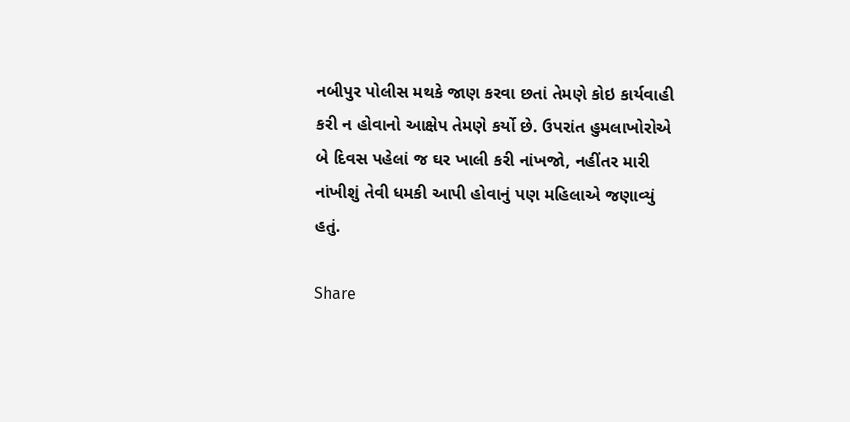નબીપુર પોલીસ મથકે જાણ કરવા છતાં તેમણે કોઇ કાર્યવાહી કરી ન હોવાનો આક્ષેપ તેમણે કર્યો છે. ઉપરાંત હુમલાખોરોએ બે દિવસ પહેલાં જ ઘર ખાલી કરી નાંખજો, નહીંતર મારી નાંખીશું તેવી ધમકી આપી હોવાનું પણ મહિલાએ જણાવ્યું હતું.

Share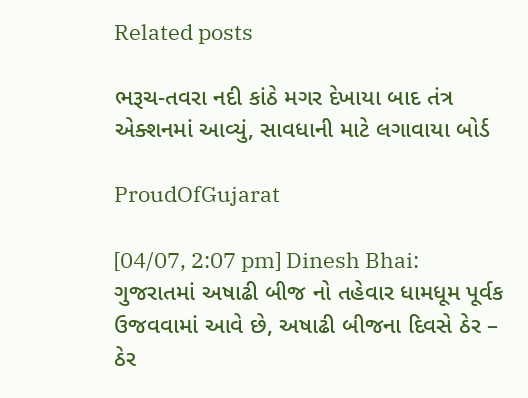Related posts

ભરૂચ-તવરા નદી કાંઠે મગર દેખાયા બાદ તંત્ર એક્શનમાં આવ્યું, સાવધાની માટે લગાવાયા બોર્ડ

ProudOfGujarat

[04/07, 2:07 pm] Dinesh Bhai: ગુજરાતમાં અષાઢી બીજ નો તહેવાર ધામધૂમ પૂર્વક ઉજવવામાં આવે છે, અષાઢી બીજના દિવસે ઠેર – ઠેર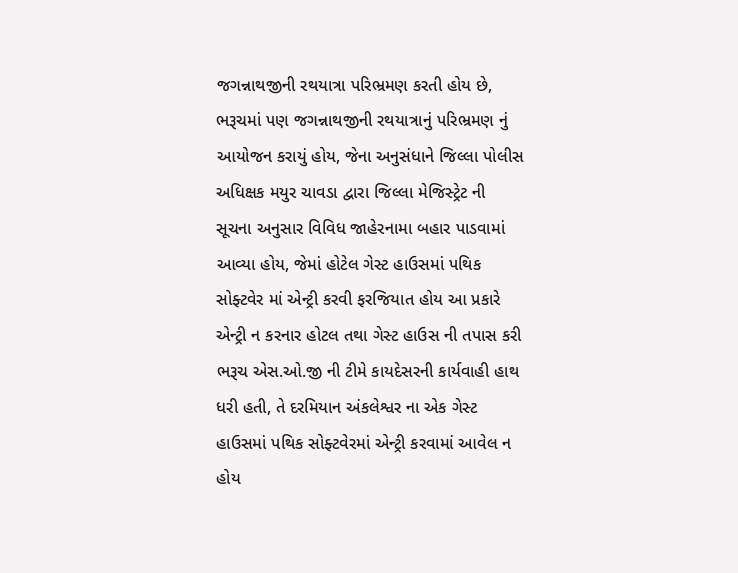જગન્નાથજીની રથયાત્રા પરિભ્રમણ કરતી હોય છે, ભરૂચમાં પણ જગન્નાથજીની રથયાત્રાનું પરિભ્રમણ નું આયોજન કરાયું હોય, જેના અનુસંધાને જિલ્લા પોલીસ અધિક્ષક મયુર ચાવડા દ્વારા જિલ્લા મેજિસ્ટ્રેટ ની સૂચના અનુસાર વિવિધ જાહેરનામા બહાર પાડવામાં આવ્યા હોય, જેમાં હોટેલ ગેસ્ટ હાઉસમાં પથિક સોફ્ટવેર માં એન્ટ્રી કરવી ફરજિયાત હોય આ પ્રકારે એન્ટ્રી ન કરનાર હોટલ તથા ગેસ્ટ હાઉસ ની તપાસ કરી ભરૂચ એસ.ઓ.જી ની ટીમે કાયદેસરની કાર્યવાહી હાથ ધરી હતી, તે દરમિયાન અંકલેશ્વર ના એક ગેસ્ટ હાઉસમાં પથિક સોફ્ટવેરમાં એન્ટ્રી કરવામાં આવેલ ન હોય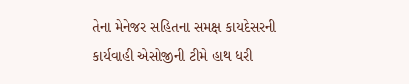તેના મેનેજર સહિતના સમક્ષ કાયદેસરની કાર્યવાહી એસોજીની ટીમે હાથ ધરી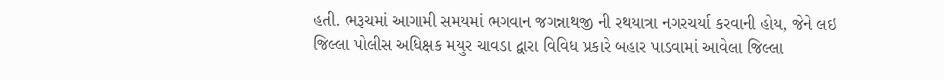હતી. ભરૂચમાં આગામી સમયમાં ભગવાન જગન્નાથજી ની રથયાત્રા નગરચર્યા કરવાની હોય, જેને લઇ જિલ્લા પોલીસ અધિક્ષક મયુર ચાવડા દ્વારા વિવિધ પ્રકારે બહાર પાડવામાં આવેલા જિલ્લા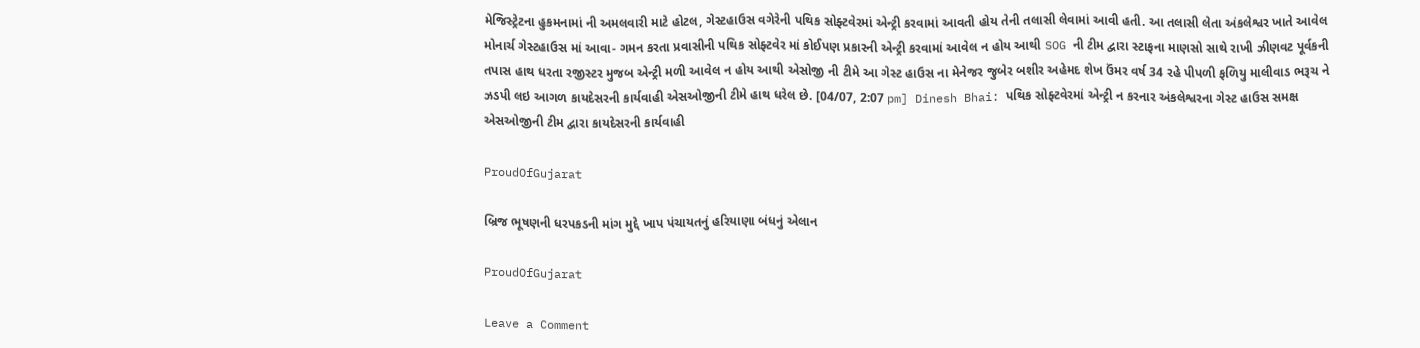મેજિસ્ટ્રેટના હુકમનામાં ની અમલવારી માટે હોટલ, ગેસ્ટહાઉસ વગેરેની પથિક સોફ્ટવેરમાં એન્ટ્રી કરવામાં આવતી હોય તેની તલાસી લેવામાં આવી હતી. આ તલાસી લેતા અંકલેશ્વર ખાતે આવેલ મોનાર્ચ ગેસ્ટહાઉસ માં આવા- ગમન કરતા પ્રવાસીની પથિક સોફ્ટવેર માં કોઈપણ પ્રકારની એન્ટ્રી કરવામાં આવેલ ન હોય આથી SOG ની ટીમ દ્વારા સ્ટાફના માણસો સાથે રાખી ઝીણવટ પૂર્વકની તપાસ હાથ ધરતા રજીસ્ટર મુજબ એન્ટ્રી મળી આવેલ ન હોય આથી એસોજી ની ટીમે આ ગેસ્ટ હાઉસ ના મેનેજર જુબેર બશીર અહેમદ શેખ ઉંમર વર્ષ 34 રહે પીપળી ફળિયુ માલીવાડ ભરૂચ ને ઝડપી લઇ આગળ કાયદેસરની કાર્યવાહી એસઓજીની ટીમે હાથ ધરેલ છે. [04/07, 2:07 pm] Dinesh Bhai: પથિક સોફ્ટવેરમાં એન્ટ્રી ન કરનાર અંકલેશ્વરના ગેસ્ટ હાઉસ સમક્ષ એસઓજીની ટીમ દ્વારા કાયદેસરની કાર્યવાહી

ProudOfGujarat

બ્રિજ ભૂષણની ધરપકડની માંગ મુદ્દે ખાપ પંચાયતનું હરિયાણા બંધનું એલાન

ProudOfGujarat

Leave a Comment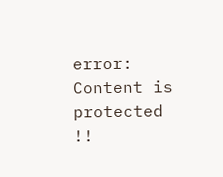error: Content is protected !!